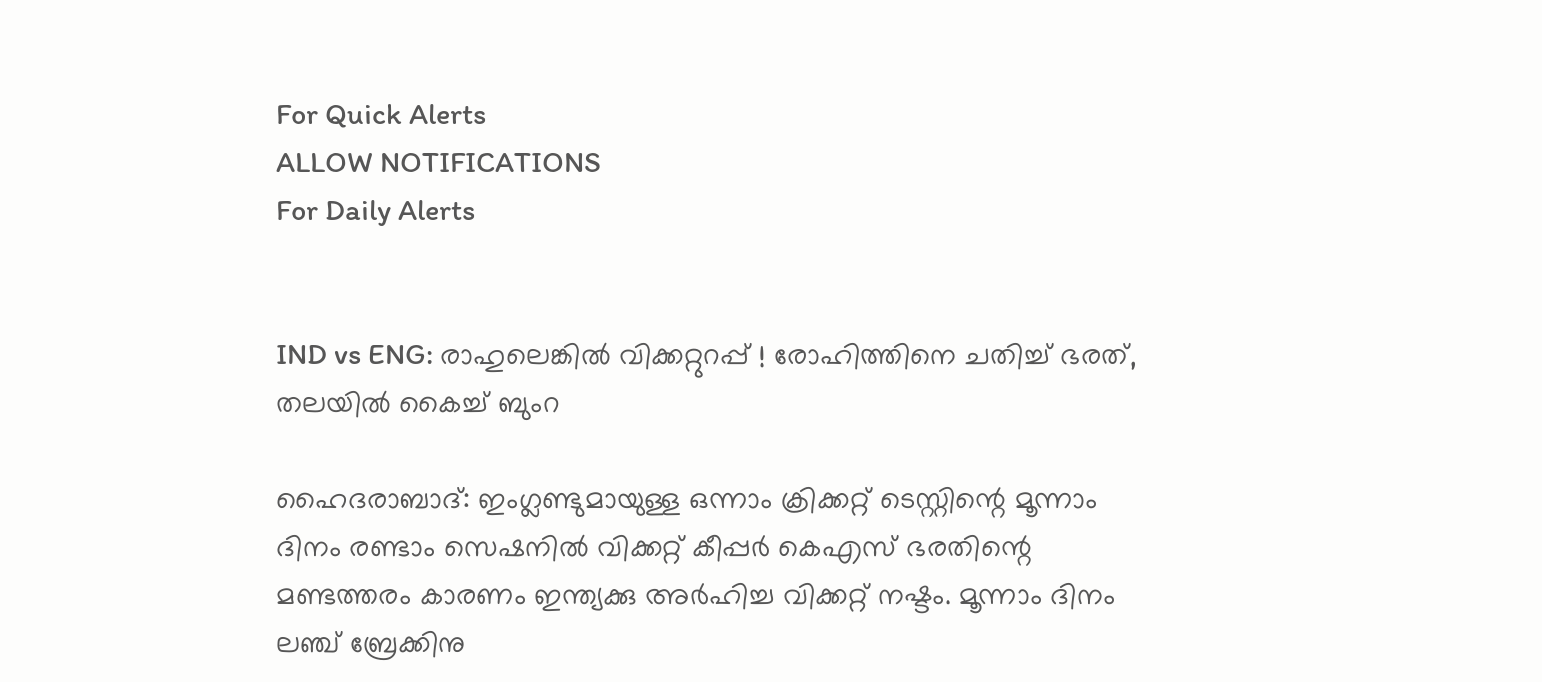For Quick Alerts
ALLOW NOTIFICATIONS
For Daily Alerts


IND vs ENG: രാഹുലെങ്കില്‍ വിക്കറ്റുറപ്പ് ! രോഹിത്തിനെ ചതിച്ച് ഭരത്, തലയില്‍ കൈച്ച് ബുംറ

ഹൈദരാബാദ്: ഇംഗ്ലണ്ടുമായുള്ള ഒന്നാം ക്രിക്കറ്റ് ടെസ്റ്റിന്റെ മൂന്നാം ദിനം രണ്ടാം സെഷനില്‍ വിക്കറ്റ് കീപ്പര്‍ കെഎസ് ഭരതിന്റെ മണ്ടത്തരം കാരണം ഇന്ത്യക്കു അര്‍ഹിച്ച വിക്കറ്റ് നഷ്ടം. മൂന്നാം ദിനം ലഞ്ച് ബ്രേക്കിനു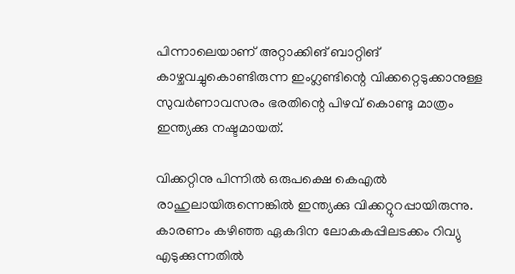പിന്നാലെയാണ് അറ്റാക്കിങ് ബാറ്റിങ് കാഴ്ചവച്ചുകൊണ്ടിരുന്ന ഇംഗ്ലണ്ടിന്റെ വിക്കറ്റെടുക്കാനുള്ള സുവര്‍ണാവസരം ഭരതിന്റെ പിഴവ് കൊണ്ടു മാത്രം ഇന്ത്യക്കു നഷ്ടമായത്.

വിക്കറ്റിനു പിന്നില്‍ ഒരുപക്ഷെ കെഎല്‍ രാഹുലായിരുന്നെങ്കില്‍ ഇന്ത്യക്കു വിക്കറ്റുറപ്പായിരുന്നു. കാരണം കഴിഞ്ഞ ഏകദിന ലോകകപ്പിലടക്കം റിവ്യു എടുക്കുന്നതില്‍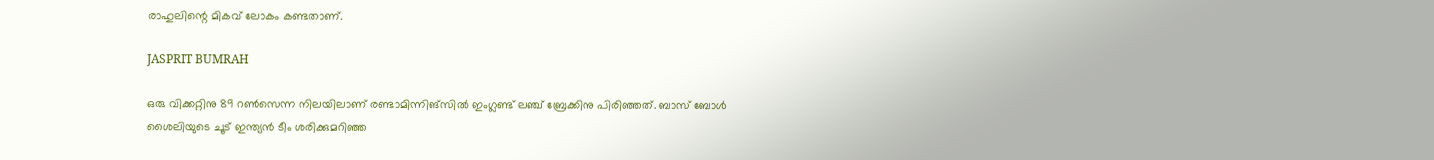രാഹുലിന്റെ മികവ് ലോകം കണ്ടതാണ്.

JASPRIT BUMRAH

ഒരു വിക്കറ്റിനു 89 റണ്‍സെന്ന നിലയിലാണ് രണ്ടാമിന്നിങ്‌സില്‍ ഇംഗ്ലണ്ട് ലഞ്ച് ബ്രേക്കിനു പിരിഞ്ഞത്. ബാസ് ബോള്‍ ശൈലിയുടെ ചൂട് ഇന്ത്യന്‍ ടീം ശരിക്കുമറിഞ്ഞ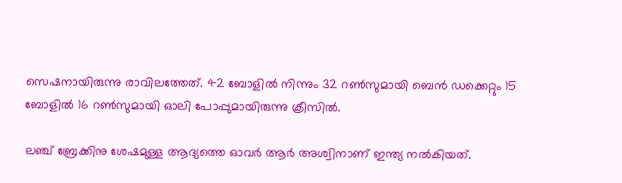സെഷനായിരുന്നു രാവിലത്തേത്. 42 ബോളില്‍ നിന്നും 32 റണ്‍സുമായി ബെന്‍ ഡക്കെറ്റും 15 ബോളില്‍ 16 റണ്‍സുമായി ഓലി പോപ്പുമായിരുന്നു ക്രീസില്‍.

ലഞ്ച് ബ്രേക്കിനു ശേഷമുള്ള ആദ്യത്തെ ഓവര്‍ ആര്‍ അശ്വിനാണ് ഇന്ത്യ നല്‍കിയത്.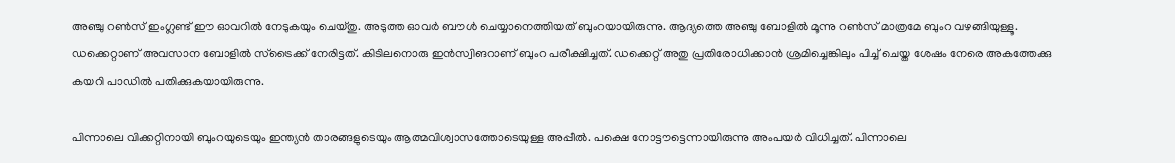അഞ്ചു റണ്‍സ് ഇംഗ്ലണ്ട് ഈ ഓവറില്‍ നേടുകയും ചെയ്തു. അടുത്ത ഓവര്‍ ബൗള്‍ ചെയ്യാനെത്തിയത് ബുംറയായിരുന്നു. ആദ്യത്തെ അഞ്ചു ബോളില്‍ മൂന്നു റണ്‍സ് മാത്രമേ ബുംറ വഴങ്ങിയുള്ളൂ. ഡക്കെറ്റാണ് അവസാന ബോളില്‍ സ്‌ട്രൈക്ക് നേരിട്ടത്. കിടിലനൊരു ഇന്‍സ്വിങറാണ് ബുംറ പരീക്ഷിച്ചത്. ഡക്കെറ്റ് അതു പ്രതിരോധിക്കാന്‍ ശ്രമിച്ചെങ്കിലും പിച്ച് ചെയ്ത ശേഷം നേരെ അകത്തേക്കു കയറി പാഡില്‍ പതിക്കുകയായിരുന്നു.

പിന്നാലെ വിക്കറ്റിനായി ബുംറയുടെയും ഇന്ത്യന്‍ താരങ്ങളുടെയും ആത്മവിശ്വാസത്തോടെയുള്ള അപ്പീല്‍. പക്ഷെ നോട്ടൗട്ടെന്നായിരുന്നു അംപയര്‍ വിധിച്ചത്. പിന്നാലെ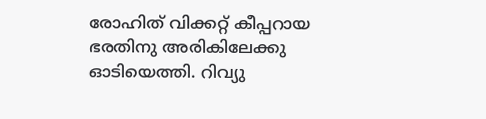രോഹിത് വിക്കറ്റ് കീപ്പറായ ഭരതിനു അരികിലേക്കു ഓടിയെത്തി. റിവ്യു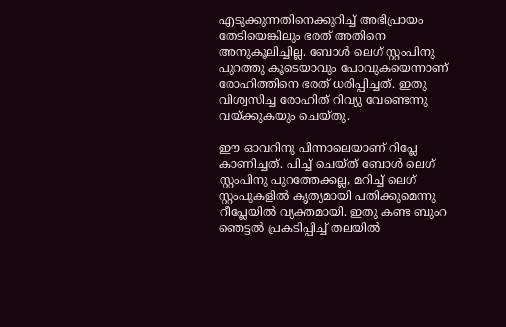എടുക്കുന്നതിനെക്കുറിച്ച് അഭിപ്രായം തേടിയെങ്കിലും ഭരത് അതിനെ അനുകൂലിച്ചില്ല. ബോള്‍ ലെഗ് സ്റ്റംപിനു പുറത്തു കൂടെയാവും പോവുകയെന്നാണ് രോഹിത്തിനെ ഭരത് ധരിപ്പിച്ചത്. ഇതു വിശ്വസിച്ച രോഹിത് റിവ്യു വേണ്ടെന്നു വയ്ക്കുകയും ചെയ്തു.

ഈ ഓവറിനു പിന്നാലെയാണ് റിപ്ലേ കാണിച്ചത്. പിച്ച് ചെയ്ത് ബോള്‍ ലെഗ് സ്റ്റംപിനു പുറത്തേക്കല്ല, മറിച്ച് ലെഗ് സ്റ്റംപുകളില്‍ കൃത്യമായി പതിക്കുമെന്നു റീപ്ലേയില്‍ വ്യക്തമായി. ഇതു കണ്ട ബുംറ ഞെട്ടല്‍ പ്രകടിപ്പിച്ച് തലയില്‍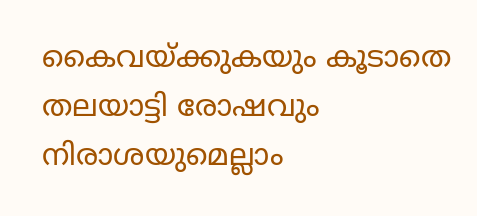കൈവയ്ക്കുകയും കൂടാതെ തലയാട്ടി രോഷവും നിരാശയുമെല്ലാം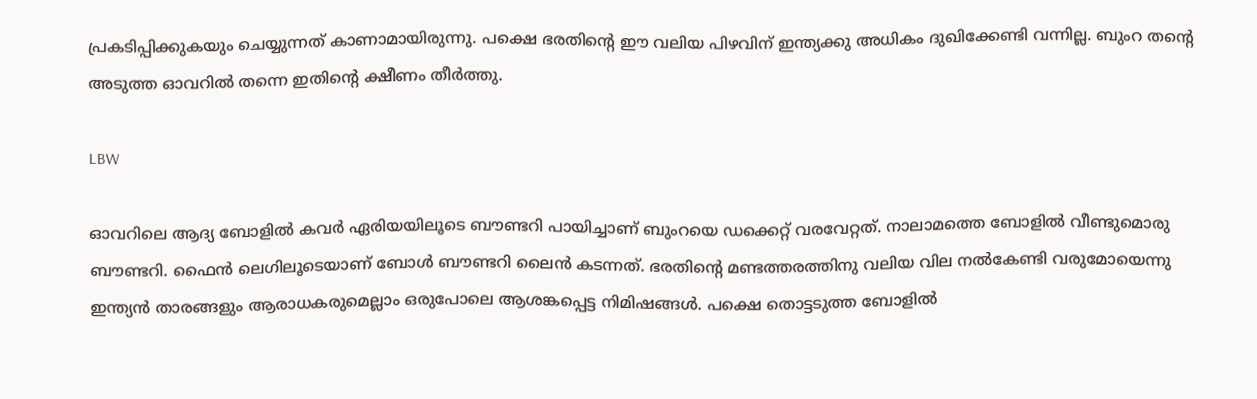പ്രകടിപ്പിക്കുകയും ചെയ്യുന്നത് കാണാമായിരുന്നു. പക്ഷെ ഭരതിന്റെ ഈ വലിയ പിഴവിന് ഇന്ത്യക്കു അധികം ദുഖിക്കേണ്ടി വന്നില്ല. ബുംറ തന്റെ അടുത്ത ഓവറില്‍ തന്നെ ഇതിന്റെ ക്ഷീണം തീര്‍ത്തു.

LBW

ഓവറിലെ ആദ്യ ബോളില്‍ കവര്‍ ഏരിയയിലൂടെ ബൗണ്ടറി പായിച്ചാണ് ബുംറയെ ഡക്കെറ്റ് വരവേറ്റത്. നാലാമത്തെ ബോളില്‍ വീണ്ടുമൊരു ബൗണ്ടറി. ഫൈന്‍ ലെഗിലൂടെയാണ് ബോള്‍ ബൗണ്ടറി ലൈന്‍ കടന്നത്. ഭരതിന്റെ മണ്ടത്തരത്തിനു വലിയ വില നല്‍കേണ്ടി വരുമോയെന്നു ഇന്ത്യന്‍ താരങ്ങളും ആരാധകരുമെല്ലാം ഒരുപോലെ ആശങ്കപ്പെട്ട നിമിഷങ്ങള്‍. പക്ഷെ തൊട്ടടുത്ത ബോളില്‍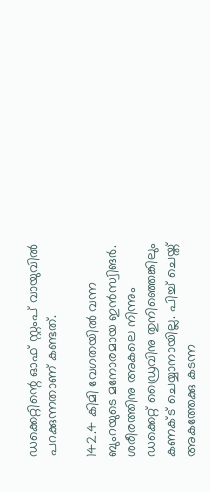ഡക്കെറ്റിന്റെ ഓഫ് സ്റ്റംപ് വായുവില്‍ പറക്കുന്നതാണ് കണ്ടത്.

142.4 കിമി വേഗതയില്‍ വന്ന ബുംറയുടെ മനോരമായ ഇന്‍സ്വിങര്‍. ശരീരത്തിനു അകലെ നിന്നും ഡക്കെറ്റ് ഡ്രൈവിനു തുനിഞ്ഞെങ്കിലും കണക്ട് ചെയ്യാനായില്ല. പിച്ച് ചെയ്ത് അകത്തേക്കു കടന്ന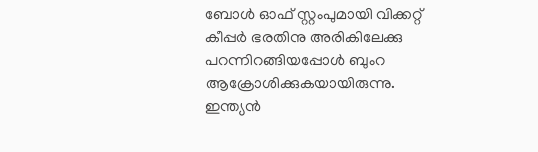ബോള്‍ ഓഫ് സ്റ്റംപുമായി വിക്കറ്റ് കീപ്പര്‍ ഭരതിനു അരികിലേക്കു പറന്നിറങ്ങിയപ്പോള്‍ ബുംറ ആക്രോശിക്കുകയായിരുന്നു. ഇന്ത്യന്‍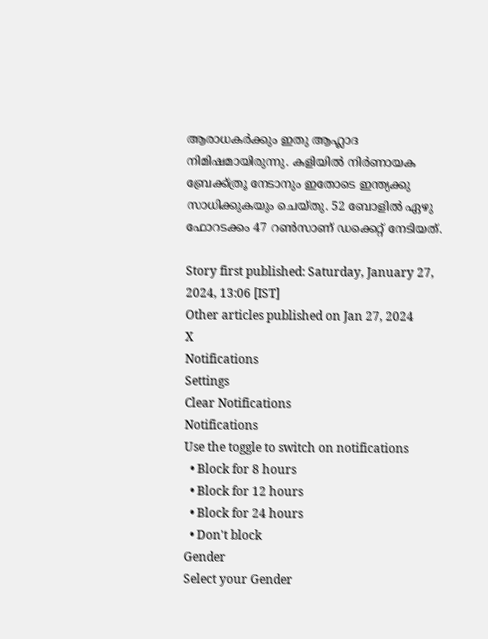ആരാധകര്‍ക്കും ഇതു ആഹ്ലാദ നിമിഷമായിരുന്നു. കളിയില്‍ നിര്‍ണായക ബ്രേക്ക്ത്രൂ നേടാനും ഇതോടെ ഇന്ത്യക്കു സാധിക്കുകയും ചെയ്തു. 52 ബോളില്‍ ഏഴു ഫോറടക്കം 47 റണ്‍സാണ് ഡക്കെറ്റ് നേടിയത്.

Story first published: Saturday, January 27, 2024, 13:06 [IST]
Other articles published on Jan 27, 2024
X
Notifications
Settings
Clear Notifications
Notifications
Use the toggle to switch on notifications
  • Block for 8 hours
  • Block for 12 hours
  • Block for 24 hours
  • Don't block
Gender
Select your Gender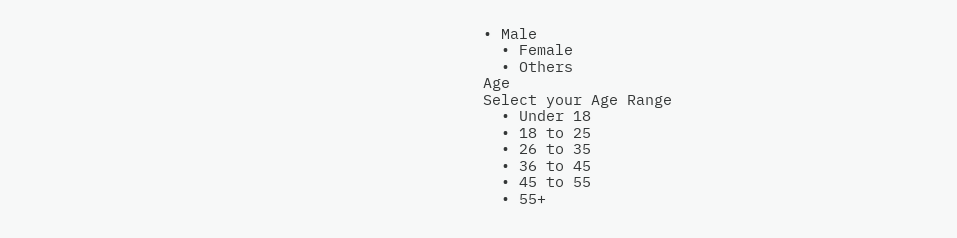• Male
  • Female
  • Others
Age
Select your Age Range
  • Under 18
  • 18 to 25
  • 26 to 35
  • 36 to 45
  • 45 to 55
  • 55+